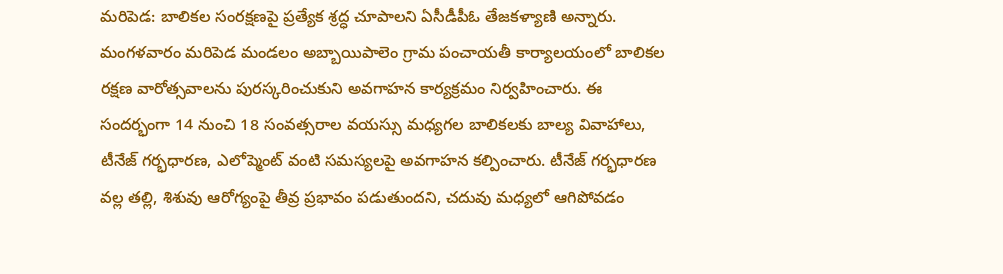మరిపెడ: బాలికల సంరక్షణపై ప్రత్యేక శ్రద్ధ చూపాలని ఏసీడీపీఓ తేజకళ్యాణి అన్నారు. మంగళవారం మరిపెడ మండలం అబ్బాయిపాలెం గ్రామ పంచాయతీ కార్యాలయంలో బాలికల రక్షణ వారోత్సవాలను పురస్కరించుకుని అవగాహన కార్యక్రమం నిర్వహించారు. ఈ సందర్భంగా 14 నుంచి 18 సంవత్సరాల వయస్సు మధ్యగల బాలికలకు బాల్య వివాహాలు, టీనేజ్ గర్భధారణ, ఎలోప్మెంట్ వంటి సమస్యలపై అవగాహన కల్పించారు. టీనేజ్ గర్భధారణ వల్ల తల్లి, శిశువు ఆరోగ్యంపై తీవ్ర ప్రభావం పడుతుందని, చదువు మధ్యలో ఆగిపోవడం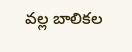వల్ల బాలికల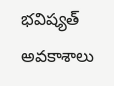భవిష్యత్ అవకాశాలు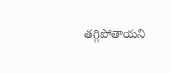తగ్గిపోతాయని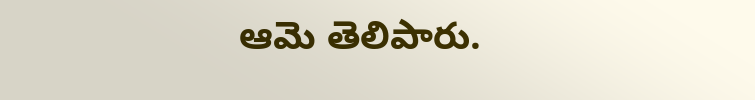ఆమె తెలిపారు.